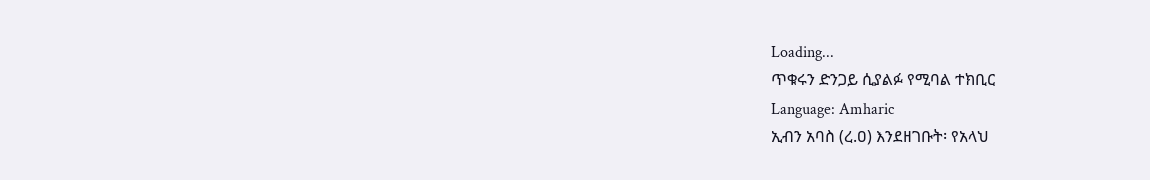Loading...
ጥቁሩን ድንጋይ ሲያልፉ የሚባል ተክቢር
Language: Amharic
ኢብን አባስ (ረ.ዐ) እንደዘገቡት፡ የአላህ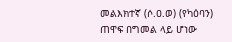መልእክተኛ (ሶ.ዐ.ወ) (የካዕባን) ጠዋፍ በግመል ላይ ሆነው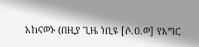አከናወኑ (በዚያ ጊዜ ነቢዩ [ሶ.ዐ.ወ] የእግር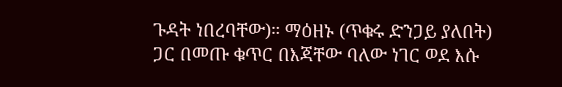ጉዳት ነበረባቸው)። ማዕዘኑ (ጥቁሩ ድንጋይ ያለበት) ጋር በመጡ ቁጥር በእጃቸው ባለው ነገር ወደ እሱ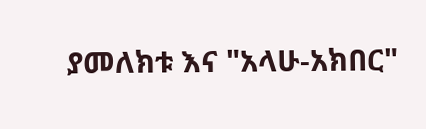ያመለክቱ እና "አላሁ-አክበር"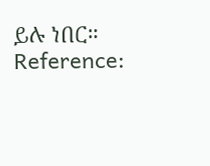ይሉ ነበር።
Reference: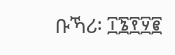ቡኻሪ፡ ፲፮፻፶፪